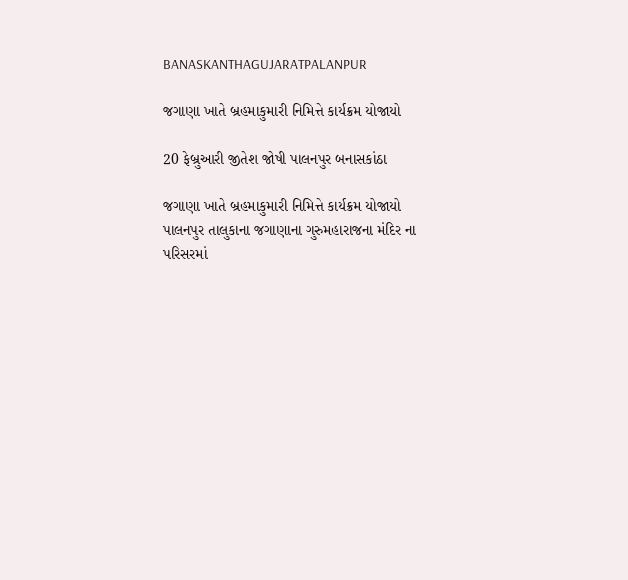BANASKANTHAGUJARATPALANPUR

જગાણા ખાતે બ્રહમાકુમારી નિમિત્તે કાર્યક્રમ યોજાયો

20 ફેબ્રુઆરી જીતેશ જોષી પાલનપુર બનાસકાંઠા

જગાણા ખાતે બ્રહમાકુમારી નિમિત્તે કાર્યક્રમ યોજાયો
પાલનપુર તાલુકાના જગાણાના ગુરુમહારાજના મંદિર ના પરિસરમાં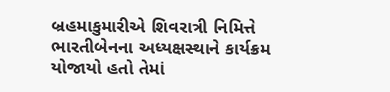બ્રહમાકુમારીએ શિવરાત્રી નિમિત્તે ભારતીબેનના અધ્યક્ષસ્થાને કાર્યક્રમ યોજાયો હતો તેમાં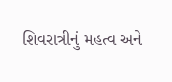શિવરાત્રીનું મહત્વ અને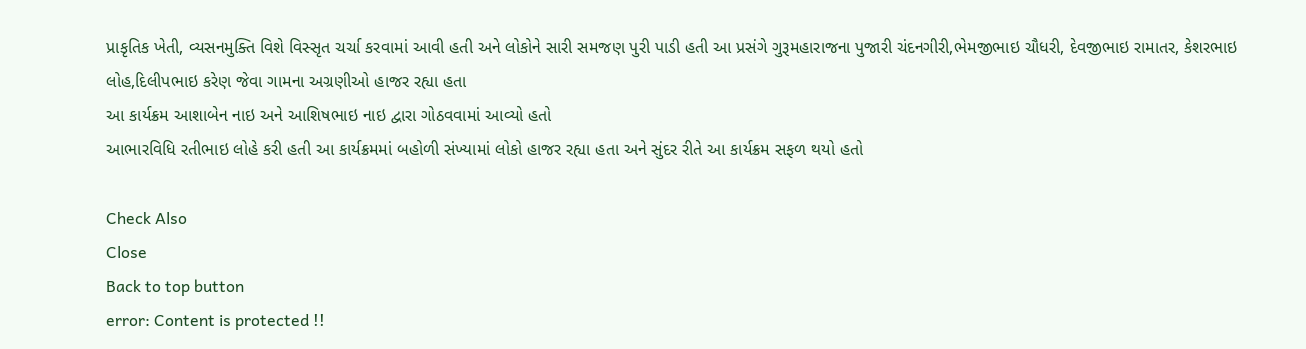પ્રાકૃતિક ખેતી, વ્યસનમુક્તિ વિશે વિસ્સૃત ચર્ચા કરવામાં આવી હતી અને લોકોને સારી સમજણ પુરી પાડી હતી આ પ્રસંગે ગુરૂમહારાજના પુજારી ચંદનગીરી,ભેમજીભાઇ ચૌધરી, દેવજીભાઇ રામાતર, કેશરભાઇ લોહ,દિલીપભાઇ કરેણ જેવા ગામના અગ્રણીઓ હાજર રહ્યા હતા
આ કાર્યક્રમ આશાબેન નાઇ અને આશિષભાઇ નાઇ દ્વારા ગોઠવવામાં આવ્યો હતો
આભારવિધિ રતીભાઇ લોહે કરી હતી આ કાર્યક્રમમાં બહોળી સંખ્યામાં લોકો હાજર રહ્યા હતા અને સુંદર રીતે આ કાર્યક્રમ સફળ થયો હતો

Check Also
Close
Back to top button
error: Content is protected !!